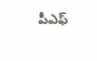పీఎఫ్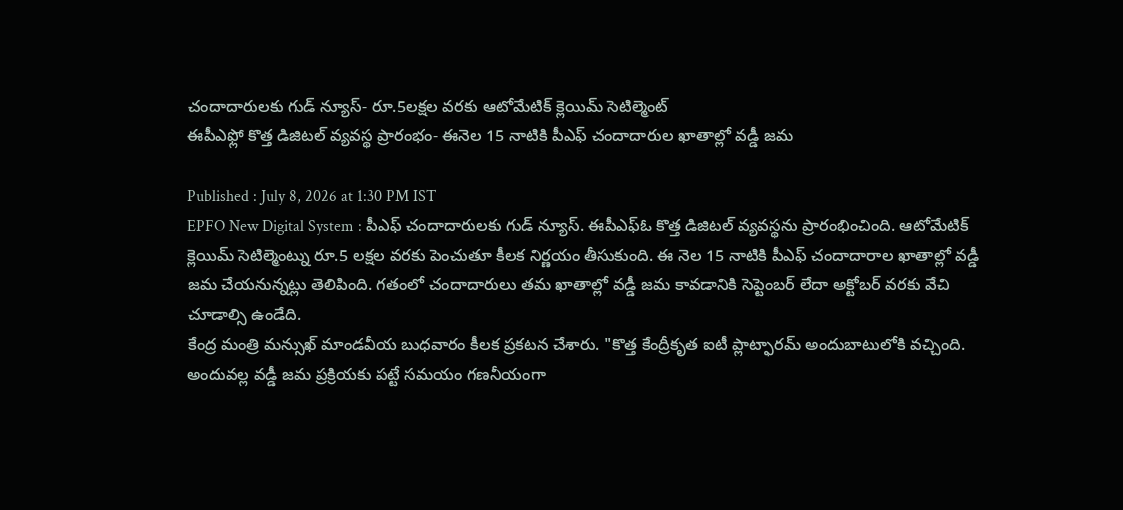చందాదారులకు గుడ్ న్యూస్- రూ.5లక్షల వరకు ఆటోమేటిక్ క్లెయిమ్ సెటిల్మెంట్
ఈపీఎఫ్లో కొత్త డిజిటల్ వ్యవస్థ ప్రారంభం- ఈనెల 15 నాటికి పీఎఫ్ చందాదారుల ఖాతాల్లో వడ్డీ జమ

Published : July 8, 2026 at 1:30 PM IST
EPFO New Digital System : పీఎఫ్ చందాదారులకు గుడ్ న్యూస్. ఈపీఎఫ్ఓ కొత్త డిజిటల్ వ్యవస్థను ప్రారంభించింది. ఆటోమేటిక్ క్లెయిమ్ సెటిల్మెంట్ను రూ.5 లక్షల వరకు పెంచుతూ కీలక నిర్ణయం తీసుకుంది. ఈ నెల 15 నాటికి పీఎఫ్ చందాదారాల ఖాతాల్లో వడ్డీ జమ చేయనున్నట్లు తెలిపింది. గతంలో చందాదారులు తమ ఖాతాల్లో వడ్డీ జమ కావడానికి సెప్టెంబర్ లేదా అక్టోబర్ వరకు వేచి చూడాల్సి ఉండేది.
కేంద్ర మంత్రి మన్సుఖ్ మాండవీయ బుధవారం కీలక ప్రకటన చేశారు. "కొత్త కేంద్రీకృత ఐటీ ప్లాట్ఫారమ్ అందుబాటులోకి వచ్చింది. అందువల్ల వడ్డీ జమ ప్రక్రియకు పట్టే సమయం గణనీయంగా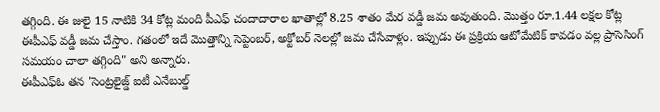తగ్గింది. ఈ జులై 15 నాటికి 34 కోట్ల మంది పీఎఫ్ చందాదారాల ఖాతాల్లో 8.25 శాతం మేర వడ్డీ జమ అవుతుంది. మొత్తం రూ.1.44 లక్షల కోట్ల ఈపీఎఫ్ వడ్డీ జమ చేస్తాం. గతంలో ఇదే మొత్తాన్ని సెప్టెంబర్, అక్టోబర్ నెలల్లో జమ చేసేవాళ్లం. ఇప్పుడు ఈ ప్రక్రియ ఆటోమేటిక్ కావడం వల్ల ప్రాసెసింగ్ సమయం చాలా తగ్గింది" అని అన్నారు.
ఈపీఎఫ్ఓ తన 'సెంట్రలైజ్డ్ ఐటీ ఎనేబుల్డ్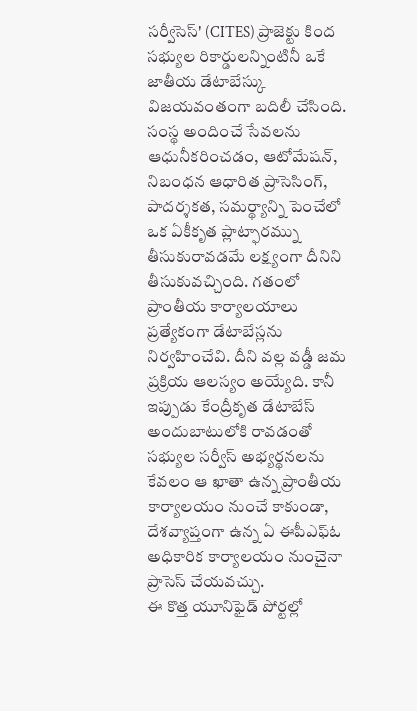సర్వీసెస్' (CITES) ప్రాజెక్టు కింద సభ్యుల రికార్డులన్నింటినీ ఒకే జాతీయ డేటాబేస్కు విజయవంతంగా బదిలీ చేసింది. సంస్థ అందించే సేవలను ఆధునీకరించడం, ఆటోమేషన్, నిబంధన ఆధారిత ప్రాసెసింగ్, పాదర్శకత, సమర్థ్యాన్ని పెంచేలో ఒక ఏకీకృత ప్లాట్ఫారమ్ను తీసుకురావడమే లక్ష్యంగా దీనిని తీసుకువచ్చింది. గతంలో ప్రాంతీయ కార్యాలయాలు ప్రత్యేకంగా డేటాబేస్లను నిర్వహించేవి. దీని వల్ల వడ్డీ జమ ప్రక్రియ ఆలస్యం అయ్యేది. కానీ ఇప్పుడు కేంద్రీకృత డేటాబేస్ అందుబాటులోకి రావడంతో సభ్యుల సర్వీస్ అభ్యర్థనలను కేవలం ఆ ఖాతా ఉన్న ప్రాంతీయ కార్యాలయం నుంచే కాకుండా, దేశవ్యాప్తంగా ఉన్న ఏ ఈపీఎఫ్ఓ అధికారిక కార్యాలయం నుంచైనా ప్రాసెస్ చేయవచ్చు.
ఈ కొత్త యూనిఫైడ్ పోర్టల్లో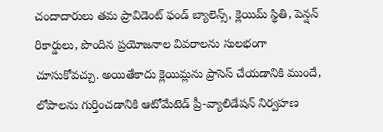చందాదారులు తమ ప్రావిడెంట్ ఫండ్ బ్యాలెన్స్, క్లెయిమ్ స్థితి, పెన్షన్ రికార్డులు, పొందిన ప్రయోజనాల వివరాలను సులభంగా చూసుకోవచ్చు. అయితేకాదు క్లెయిమ్లను ప్రాసెస్ చేయడానికి ముందే, లోపాలను గుర్తించడానికి ఆటోమేటెడ్ ప్రీ-వ్యాలిడేషన్ నిర్వహణ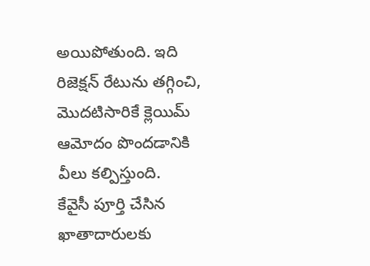అయిపోతుంది. ఇది రిజెక్షన్ రేటును తగ్గించి, మొదటిసారికే క్లెయిమ్ ఆమోదం పొందడానికి వీలు కల్పిస్తుంది.
కేవైసీ పూర్తి చేసిన ఖాతాదారులకు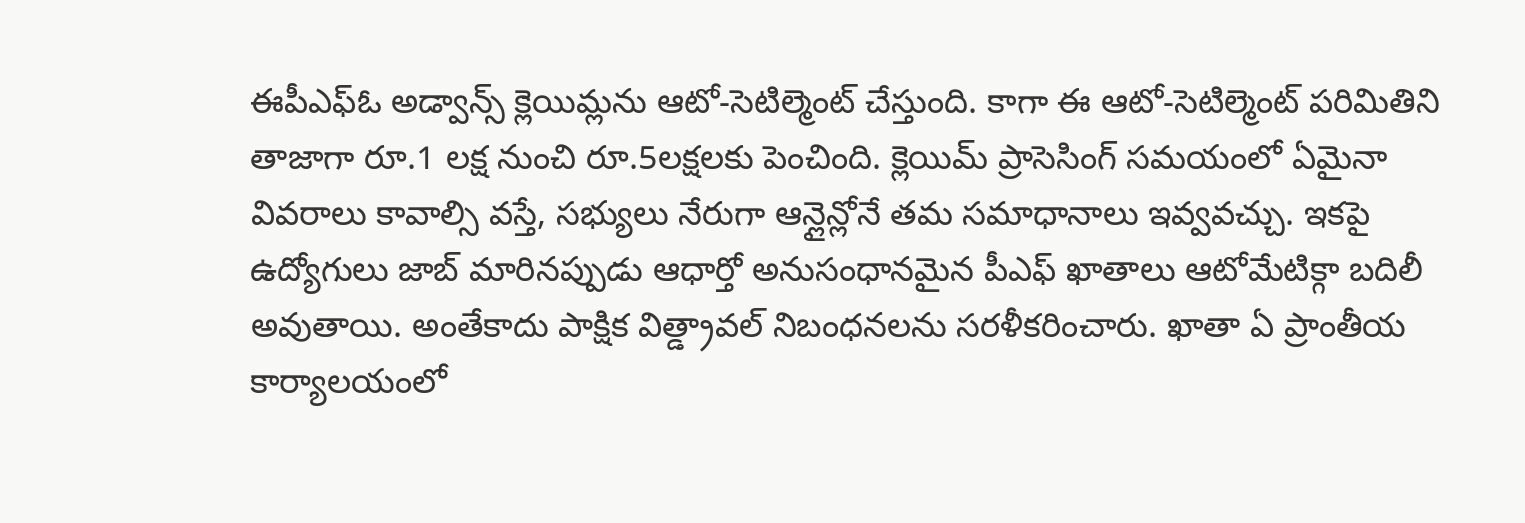ఈపీఎఫ్ఓ అడ్వాన్స్ క్లెయిమ్లను ఆటో-సెటిల్మెంట్ చేస్తుంది. కాగా ఈ ఆటో-సెటిల్మెంట్ పరిమితిని తాజాగా రూ.1 లక్ష నుంచి రూ.5లక్షలకు పెంచింది. క్లెయిమ్ ప్రాసెసింగ్ సమయంలో ఏమైనా వివరాలు కావాల్సి వస్తే, సభ్యులు నేరుగా ఆన్లైన్లోనే తమ సమాధానాలు ఇవ్వవచ్చు. ఇకపై ఉద్యోగులు జాబ్ మారినప్పుడు ఆధార్తో అనుసంధానమైన పీఎఫ్ ఖాతాలు ఆటోమేటిక్గా బదిలీ అవుతాయి. అంతేకాదు పాక్షిక విత్డ్రావల్ నిబంధనలను సరళీకరించారు. ఖాతా ఏ ప్రాంతీయ కార్యాలయంలో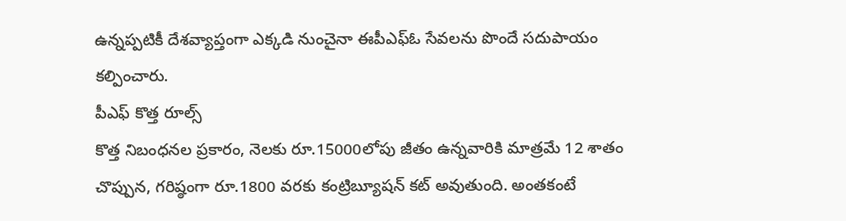ఉన్నప్పటికీ దేశవ్యాప్తంగా ఎక్కడి నుంచైనా ఈపీఎఫ్ఓ సేవలను పొందే సదుపాయం కల్పించారు.
పీఎఫ్ కొత్త రూల్స్
కొత్త నిబంధనల ప్రకారం, నెలకు రూ.15000లోపు జీతం ఉన్నవారికి మాత్రమే 12 శాతం చొప్పున, గరిష్ఠంగా రూ.1800 వరకు కంట్రిబ్యూషన్ కట్ అవుతుంది. అంతకంటే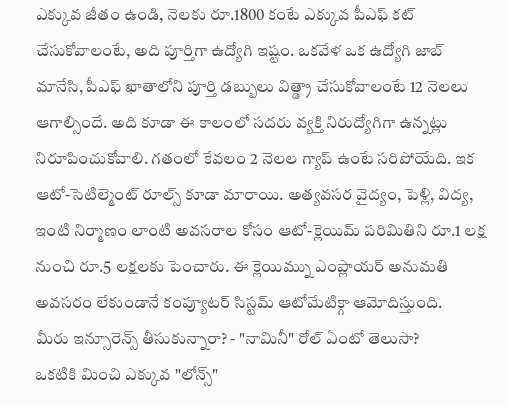ఎక్కువ జీతం ఉండి, నెలకు రూ.1800 కంటే ఎక్కువ పీఎఫ్ కట్ చేసుకోవాలంటే, అది పూర్తిగా ఉద్యోగి ఇష్టం. ఒకవేళ ఒక ఉద్యోగి జాబ్ మానేసి, పీఎఫ్ ఖాతాలోని పూర్తి డబ్బులు విత్డ్రా చేసుకోవాలంటే 12 నెలలు ఆగాల్సిందే. అది కూడా ఈ కాలంలో సదరు వ్యక్తి నిరుద్యోగిగా ఉన్నట్లు నిరూపించుకోవాలి. గతంలో కేవలం 2 నెలల గ్యాప్ ఉంటే సరిపోయేది. ఇక ఆటో-సెటిల్మెంట్ రూల్స్ కూడా మారాయి. అత్యవసర వైద్యం, పెళ్లి, విద్య, ఇంటి నిర్మాణం లాంటి అవసరాల కోసం ఆటో-క్లెయిమ్ పరిమితిని రూ.1 లక్ష నుంచి రూ.5 లక్షలకు పెంచారు. ఈ క్లెయిమ్ను ఎంప్లాయర్ అనుమతి అవసరం లేకుండానే కంప్యూటర్ సిస్టమ్ ఆటోమేటిక్గా ఆమోదిస్తుంది.
మీరు ఇన్సూరెన్స్ తీసుకున్నారా? - "నామినీ" రోల్ ఏంటో తెలుసా?
ఒకటికి మించి ఎక్కువ "లోన్స్"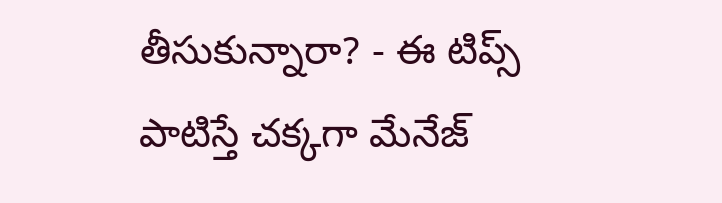తీసుకున్నారా? - ఈ టిప్స్ పాటిస్తే చక్కగా మేనేజ్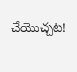చేయొచ్చట!